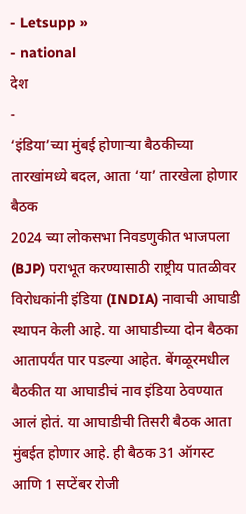- Letsupp »
- national
देश
-
‘इंडिया’च्या मुंबई होणाऱ्या बैठकीच्या तारखांमध्ये बदल, आता ‘या’ तारखेला होणार बैठक
2024 च्या लोकसभा निवडणुकीत भाजपला (BJP) पराभूत करण्यासाठी राष्ट्रीय पातळीवर विरोधकांनी इंडिया (INDIA) नावाची आघाडी स्थापन केली आहे. या आघाडीच्या दोन बैठका आतापर्यंत पार पडल्या आहेत. बेंगळूरमधील बैठकीत या आघाडीचं नाव इंडिया ठेवण्यात आलं होतं. या आघाडीची तिसरी बैठक आता मुंबईत होणार आहे. ही बैठक 31 ऑगस्ट आणि 1 सप्टेंबर रोजी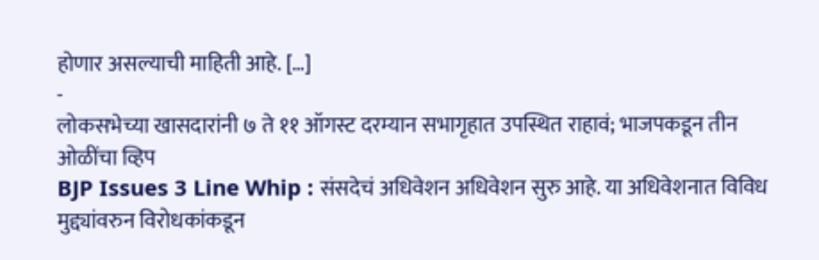होणार असल्याची माहिती आहे. […]
-
लोकसभेच्या खासदारांनी ७ ते ११ ऑगस्ट दरम्यान सभागृहात उपस्थित राहावं; भाजपकडून तीन ओळींचा व्हिप
BJP Issues 3 Line Whip : संसदेचं अधिवेशन अधिवेशन सुरु आहे. या अधिवेशनात विविध मुद्द्यांवरुन विरोधकांकडून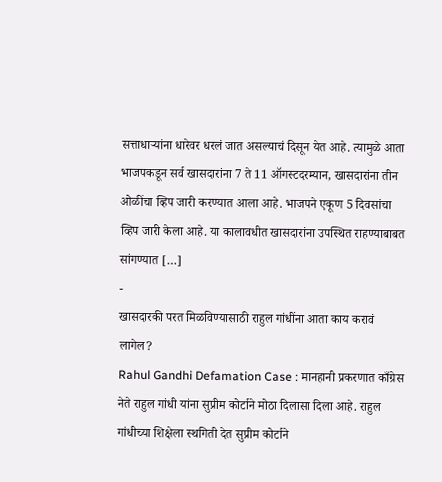सत्ताधाऱ्यांना धारेवर धरलं जात असल्याचं दिसून येत आहे. त्यामुळे आता भाजपकडून सर्व खासदारांना 7 ते 11 ऑगस्टदरम्यान, खासदारांना तीन ओळींचा व्हिप जारी करण्यात आला आहे. भाजपने एकूण 5 दिवसांचा व्हिप जारी केला आहे. या कालावधीत खासदारांना उपस्थित राहण्याबाबत सांगण्यात […]
-
खासदारकी परत मिळविण्यासाठी राहुल गांधींना आता काय करावं लागेल?
Rahul Gandhi Defamation Case : मानहानी प्रकरणात काँग्रेस नेते राहुल गांधी यांना सुप्रीम कोर्टाने मोठा दिलासा दिला आहे. राहुल गांधीच्या शिक्षेला स्थगिती देत सुप्रीम कोर्टाने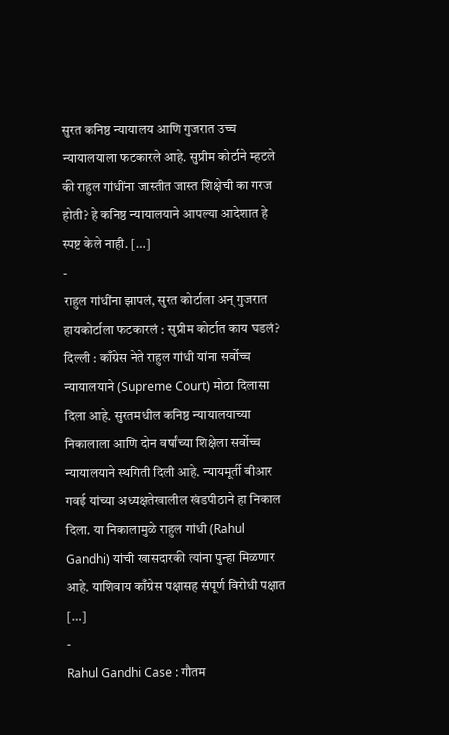सुरत कनिष्ठ न्यायालय आणि गुजरात उच्च न्यायालयाला फटकारले आहे. सुप्रीम कोर्टाने म्हटले की राहुल गांधींना जास्तीत जास्त शिक्षेची का गरज होती? हे कनिष्ठ न्यायालयाने आपल्या आदेशात हे स्पष्ट केले नाही. […]
-
राहुल गांधींना झापलं, सुरत कोर्टाला अन् गुजरात हायकोर्टाला फटकारलं : सुप्रीम कोर्टात काय घडलं?
दिल्ली : काँग्रेस नेते राहुल गांधी यांना सर्वोच्च न्यायालयाने (Supreme Court) मोठा दिलासा दिला आहे. सुरतमधील कनिष्ठ न्यायालयाच्या निकालाला आणि दोन वर्षांच्या शिक्षेला सर्वोच्च न्यायालयाने स्थगिती दिली आहे. न्यायमूर्ती बीआर गवई यांच्या अध्यक्षतेखालील खंडपीठाने हा निकाल दिला. या निकालामुळे राहुल गांधी (Rahul Gandhi) यांची खासदारकी त्यांना पुन्हा मिळणार आहे. याशिवाय काँग्रेस पक्षासह संपूर्ण विरोधी पक्षात […]
-
Rahul Gandhi Case : गौतम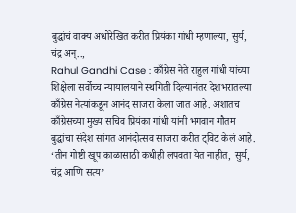बुद्धांचं वाक्य अधोरेखित करीत प्रियंका गांधी म्हणाल्या, सुर्य, चंद्र अन्..,
Rahul Gandhi Case : काँग्रेस नेते राहुल गांधी यांच्या शिक्षेला सर्वोच्च न्यायालयाने स्थगिती दिल्यानंतर देशभरातल्या काँग्रेस नेत्यांकडून आनंद साजरा केला जात आहे. अशातच काँग्रेसच्या मुख्य सचिव प्रियंका गांधी यांनी भगवान गौतम बुद्धांचा संदेश सांगत आनंदोत्सव साजरा करीत ट्विट केलं आहे. ‘तीन गोष्टी खूप काळासाठी कधीही लपवता येत नाहीत, सुर्य, चंद्र आणि सत्य’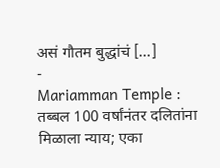असं गौतम बुद्धांचं […]
-
Mariamman Temple : तब्बल 100 वर्षांनंतर दलितांना मिळाला न्याय; एका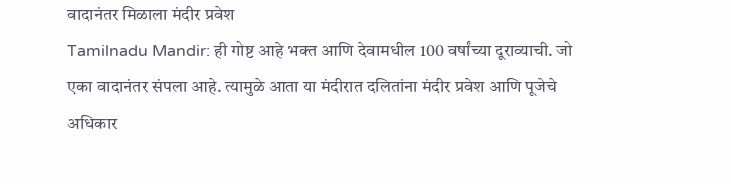वादानंतर मिळाला मंदीर प्रवेश
Tamilnadu Mandir: ही गोष्ट आहे भक्त आणि देवामधील 100 वर्षांच्या दूराव्याची. जो एका वादानंतर संपला आहे. त्यामुळे आता या मंदीरात दलितांना मंदीर प्रवेश आणि पूजेचे अधिकार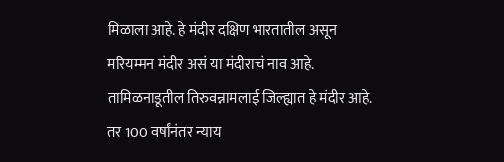मिळाला आहे. हे मंदीर दक्षिण भारतातील असून मरियम्मन मंदीर असं या मंदीराचं नाव आहे. तामिळनाडूतील तिरुवन्नामलाई जिल्ह्यात हे मंदीर आहे. तर 100 वर्षांनंतर न्याय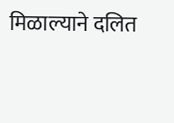मिळाल्याने दलित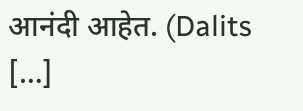आनंदी आहेत. (Dalits […]